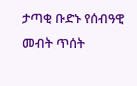ታጣቂ ቡድኑ የሰብዓዊ መብት ጥሰት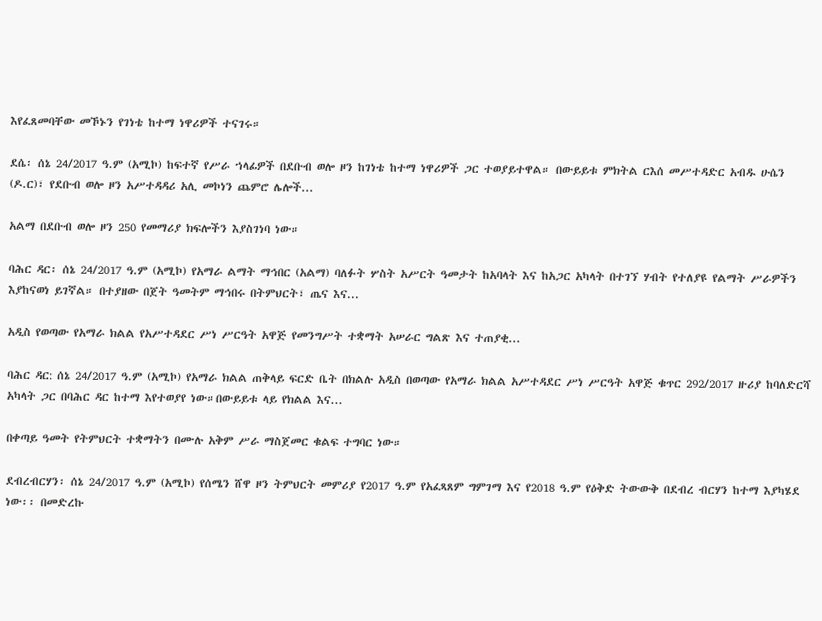እየፈጸመባቸው መኾኑን የገነቴ ከተማ ነዋሪዎች ተናገሩ።

ደሴ፡ ሰኔ 24/2017 ዓ.ም (አሚኮ) ከፍተኛ የሥራ ኀላፊዎች በደቡብ ወሎ ዞን ከገነቴ ከተማ ነዋሪዎች ጋር ተወያይተዋል። በውይይቱ ምክትል ርእሰ መሥተዳድር አብዱ ሁሴን (ዶ.ር)፣ የደቡብ ወሎ ዞን አሥተዳዳሪ አሊ መኮነን ጨምሮ ሌሎች...

አልማ በደቡብ ወሎ ዞን 250 የመማሪያ ክፍሎችን እያስገነባ ነው።

ባሕር ዳር፡ ሰኔ 24/2017 ዓ.ም (አሚኮ) የአማራ ልማት ማኅበር (አልማ) ባለፉት ሦስት አሥርት ዓመታት ከአባላት እና ከአጋር አካላት በተገኘ ሃብት የተለያዩ የልማት ሥራዎችን እያከናወነ ይገኛል። በተያዘው በጀት ዓመትም ማኅበሩ በትምህርት፣ ጤና እና...

አዲስ የወጣው የአማራ ክልል የአሥተዳደር ሥነ ሥርዓት አዋጅ የመንግሥት ተቋማት አሠራር ግልጽ እና ተጠያቂ...

ባሕር ዳር: ሰኔ 24/2017 ዓ.ም (አሚኮ) የአማራ ክልል ጠቅላይ ፍርድ ቤት በክልሉ አዲስ በወጣው የአማራ ክልል አሥተዳደር ሥነ ሥርዓት አዋጅ ቁጥር 292/2017 ዙሪያ ከባለድርሻ አካላት ጋር በባሕር ዳር ከተማ እየተወያየ ነው።በውይይቱ ላይ የክልል እና...

በቀጣይ ዓመት የትምህርት ተቋማትን በሙሉ አቅም ሥራ ማስጀመር ቁልፍ ተግባር ነው።

ደብረብርሃን፡ ሰኔ 24/2017 ዓ.ም (አሚኮ) የሰሜን ሸዋ ዞን ትምህርት መምሪያ የ2017 ዓ.ም የአፈጻጸም ግምገማ እና የ2018 ዓ.ም የዕቅድ ትውውቅ በደብረ ብርሃን ከተማ እያካሄደ ነው፡፡ በመድረኩ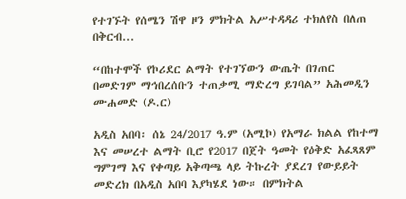የተገኙት የሰሜን ሽዋ ዞን ምክትል አሥተዳዳሪ ተክለየስ በለጠ በቅርብ...

“በከተሞች የኮሪደር ልማት የተገኘውን ውጤት በገጠር በመድገም ማኅበረሰቡን ተጠቃሚ ማድረግ ይገባል” አሕመዲን ሙሐመድ (ዶ.ር)

አዲስ አበባ፡ ሰኔ 24/2017 ዓ.ም (አሚኮ) የአማራ ክልል የከተማ እና መሠረተ ልማት ቢሮ የ2017 በጀት ዓመት የዕቅድ አፈጻጸም ግምገማ እና የቀጣይ አቅጣጫ ላይ ትኩረት ያደረገ የውይይት መድረክ በአዲስ አበባ እያካሄደ ነው። በምክትል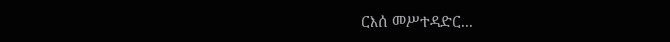ርእሰ መሥተዳድር...